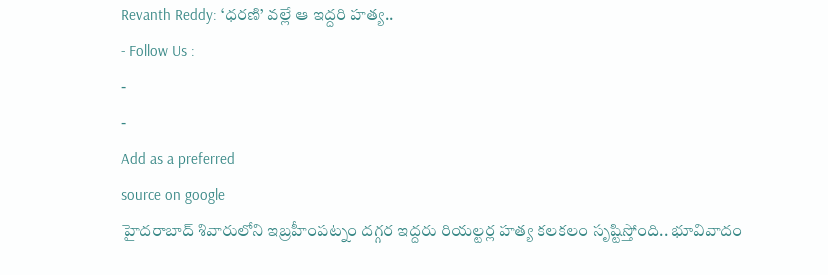Revanth Reddy: ‘ధరణి’ వల్లే ఆ ఇద్దరి హత్య..
- Follow Us :
-
-
Add as a preferred
source on google
హైదరాబాద్ శివారులోని ఇబ్రహీంపట్నం దగ్గర ఇద్దరు రియల్టర్ల హత్య కలకలం సృష్టిస్తోంది.. భూవివాదం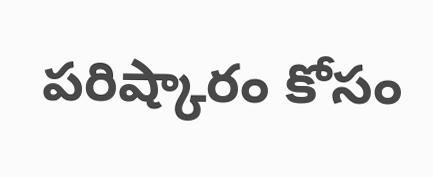పరిష్కారం కోసం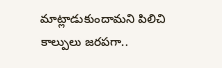మాట్లాడుకుందామని పిలిచి కాల్పులు జరపగా..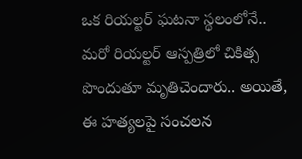ఒక రియల్టర్ ఘటనా స్థలంలోనే.. మరో రియల్టర్ ఆస్పత్రిలో చికిత్స పొందుతూ మృతిచెందారు.. అయితే, ఈ హత్యలపై సంచలన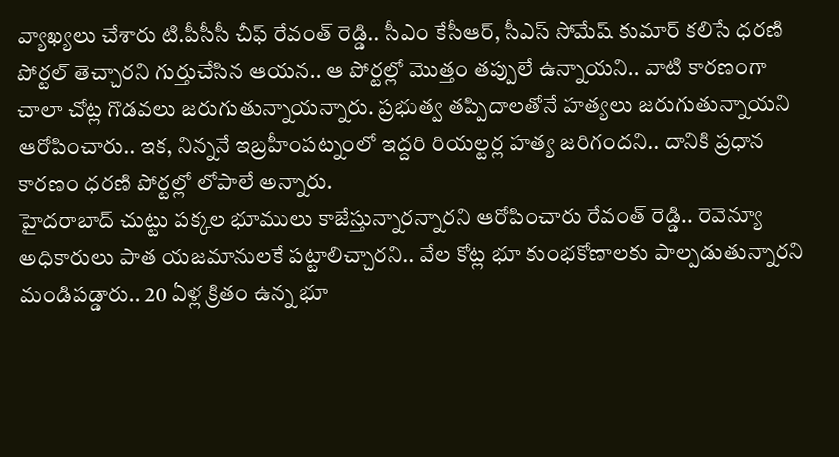వ్యాఖ్యలు చేశారు టి.పీసీసీ చీఫ్ రేవంత్ రెడ్డి.. సీఎం కేసీఆర్, సీఎస్ సోమేష్ కుమార్ కలిసే ధరణి పోర్టల్ తెచ్చారని గుర్తుచేసిన ఆయన.. ఆ పోర్టల్లో మొత్తం తప్పులే ఉన్నాయని.. వాటి కారణంగా చాలా చోట్ల గొడవలు జరుగుతున్నాయన్నారు. ప్రభుత్వ తప్పిదాలతోనే హత్యలు జరుగుతున్నాయని ఆరోపించారు.. ఇక, నిన్ననే ఇబ్రహీంపట్నంలో ఇద్దరి రియల్టర్ల హత్య జరిగందని.. దానికి ప్రధాన కారణం ధరణి పోర్టల్లో లోపాలే అన్నారు.
హైదరాబాద్ చుట్టు పక్కల భూములు కాజేస్తున్నారన్నారని ఆరోపించారు రేవంత్ రెడ్డి.. రెవెన్యూ అధికారులు పాత యజమానులకే పట్టాలిచ్చారని.. వేల కోట్ల భూ కుంభకోణాలకు పాల్పడుతున్నారని మండిపడ్డారు.. 20 ఏళ్ల క్రితం ఉన్న భూ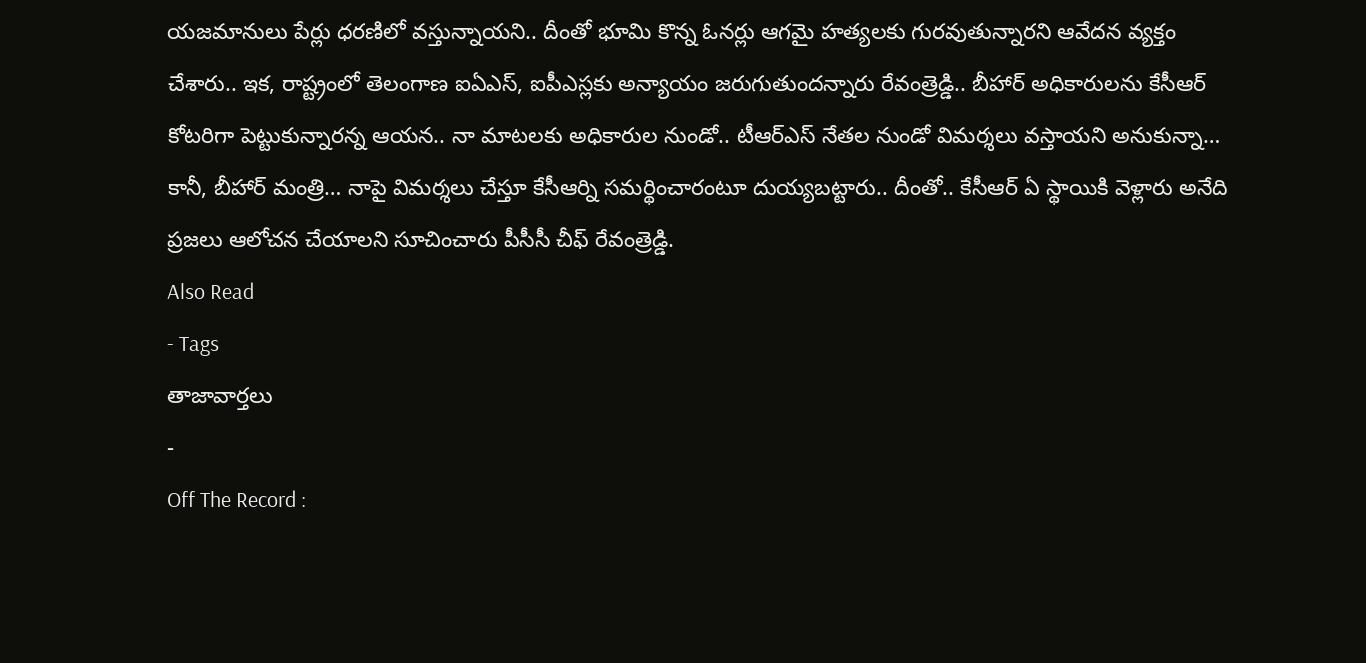యజమానులు పేర్లు ధరణిలో వస్తున్నాయని.. దీంతో భూమి కొన్న ఓనర్లు ఆగమై హత్యలకు గురవుతున్నారని ఆవేదన వ్యక్తం చేశారు.. ఇక, రాష్ట్రంలో తెలంగాణ ఐఏఎస్, ఐపీఎస్లకు అన్యాయం జరుగుతుందన్నారు రేవంత్రెడ్డి.. బీహార్ అధికారులను కేసీఆర్ కోటరిగా పెట్టుకున్నారన్న ఆయన.. నా మాటలకు అధికారుల నుండో.. టీఆర్ఎస్ నేతల నుండో విమర్శలు వస్తాయని అనుకున్నా… కానీ, బీహార్ మంత్రి… నాపై విమర్శలు చేస్తూ కేసీఆర్ని సమర్థించారంటూ దుయ్యబట్టారు.. దీంతో.. కేసీఆర్ ఏ స్థాయికి వెళ్లారు అనేది ప్రజలు ఆలోచన చేయాలని సూచించారు పీసీసీ చీఫ్ రేవంత్రెడ్డి.
Also Read
- Tags
తాజావార్తలు
-
Off The Record :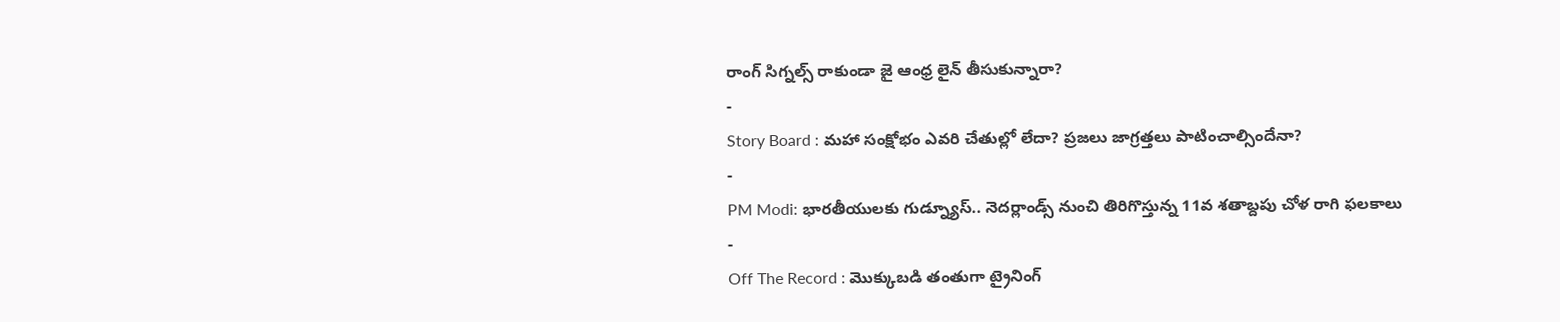రాంగ్ సిగ్నల్స్ రాకుండా జై ఆంధ్ర లైన్ తీసుకున్నారా?
-
Story Board : మహా సంక్షోభం ఎవరి చేతుల్లో లేదా? ప్రజలు జాగ్రత్తలు పాటించాల్సిందేనా?
-
PM Modi: భారతీయులకు గుడ్న్యూస్.. నెదర్లాండ్స్ నుంచి తిరిగొస్తున్న 11వ శతాబ్దపు చోళ రాగి ఫలకాలు
-
Off The Record : మొక్కుబడి తంతుగా ట్రైనింగ్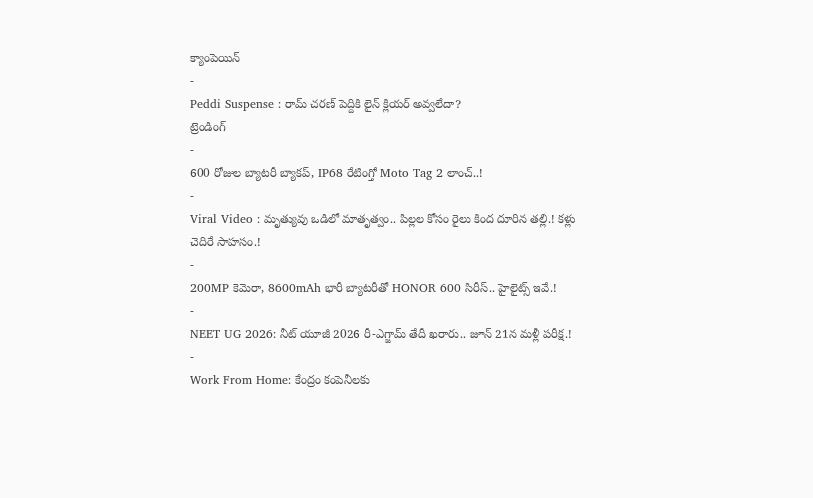క్యాంపెయిన్
-
Peddi Suspense : రామ్ చరణ్ పెద్దికి లైన్ క్లియర్ అవ్వలేదా?
ట్రెండింగ్
-
600 రోజుల బ్యాటరీ బ్యాకప్, IP68 రేటింగ్తో Moto Tag 2 లాంచ్..!
-
Viral Video : మృత్యువు ఒడిలో మాతృత్వం.. పిల్లల కోసం రైలు కింద దూరిన తల్లి.! కళ్లు చెదిరే సాహసం.!
-
200MP కెమెరా, 8600mAh భారీ బ్యాటరీతో HONOR 600 సిరీస్.. హైలైట్స్ ఇవే.!
-
NEET UG 2026: నీట్ యూజీ 2026 రీ-ఎగ్జామ్ తేదీ ఖరారు.. జూన్ 21న మళ్లీ పరీక్ష.!
-
Work From Home: కేంద్రం కంపెనీలకు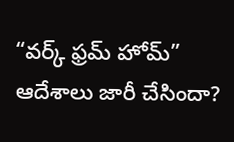“వర్క్ ఫ్రమ్ హోమ్” ఆదేశాలు జారీ చేసిందా?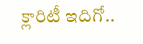క్లారిటీ ఇదిగో..